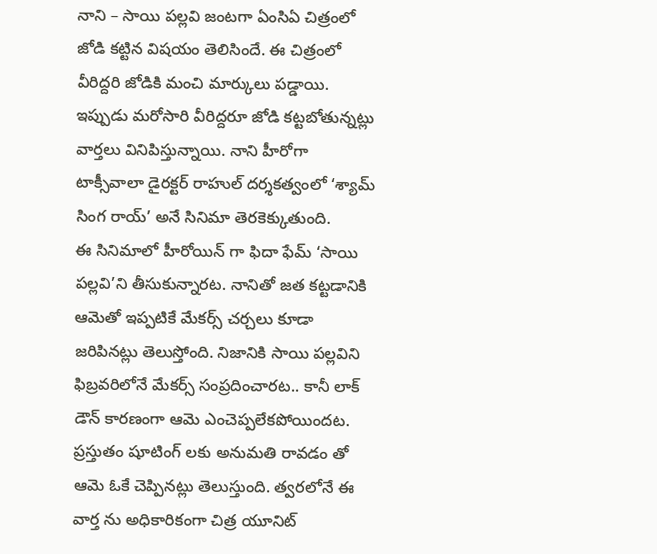నాని – సాయి పల్లవి జంటగా ఏంసిఏ చిత్రంలో జోడి కట్టిన విషయం తెలిసిందే. ఈ చిత్రంలో వీరిద్దరి జోడికి మంచి మార్కులు పడ్డాయి. ఇప్పుడు మరోసారి వీరిద్దరూ జోడి కట్టబోతున్నట్లు వార్తలు వినిపిస్తున్నాయి. నాని హీరోగా టాక్సీవాలా డైరక్టర్ రాహుల్ దర్శకత్వంలో ‘శ్యామ్ సింగ రాయ్’ అనే సినిమా తెరకెక్కుతుంది.
ఈ సినిమాలో హీరోయిన్ గా ఫిదా ఫేమ్ ‘సాయి పల్లవి’ని తీసుకున్నారట. నానితో జత కట్టడానికి ఆమెతో ఇప్పటికే మేకర్స్ చర్చలు కూడా జరిపినట్లు తెలుస్తోంది. నిజానికి సాయి పల్లవిని ఫిబ్రవరిలోనే మేకర్స్ సంప్రదించారట.. కానీ లాక్ డౌన్ కారణంగా ఆమె ఎంచెప్పలేకపోయిందట. ప్రస్తుతం షూటింగ్ లకు అనుమతి రావడం తో ఆమె ఓకే చెప్పినట్లు తెలుస్తుంది. త్వరలోనే ఈ వార్త ను అధికారికంగా చిత్ర యూనిట్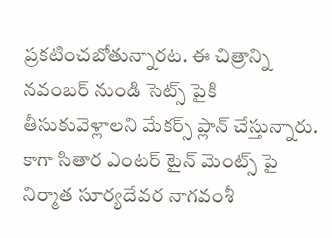ప్రకటించబోతున్నారట. ఈ చిత్రాన్ని నవంబర్ నుండి సెట్స్ పైకి తీసుకువెళ్లాలని మేకర్స్ ప్లాన్ చేస్తున్నారు. కాగా సితార ఎంటర్ టైన్ మెంట్స్ పై నిర్మాత సూర్యదేవర నాగవంశీ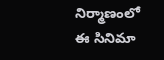నిర్మాణంలో ఈ సినిమా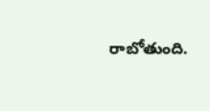రాబోతుంది.